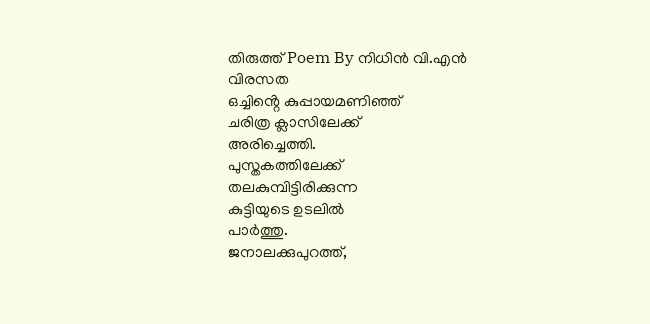തിരുത്ത് Poem By നിധിൻ വി.എൻ
വിരസത
ഒച്ചിൻ്റെ കുപ്പായമണിഞ്ഞ്
ചരിത്ര ക്ലാസിലേക്ക്
അരിച്ചെത്തി.
പുസ്തകത്തിലേക്ക്
തലകുമ്പിട്ടിരിക്കുന്ന
കുട്ടിയുടെ ഉടലിൽ
പാർത്തു.
ജനാലക്കുപുറത്ത്,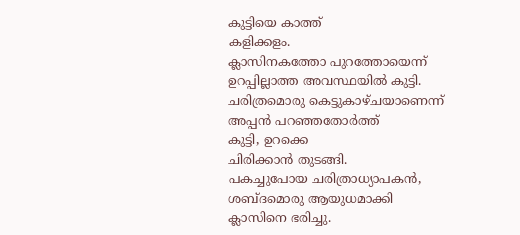കുട്ടിയെ കാത്ത്
കളിക്കളം.
ക്ലാസിനകത്തോ പുറത്തോയെന്ന്
ഉറപ്പില്ലാത്ത അവസ്ഥയിൽ കുട്ടി.
ചരിത്രമൊരു കെട്ടുകാഴ്ചയാണെന്ന്
അപ്പൻ പറഞ്ഞതോർത്ത്
കുട്ടി, ഉറക്കെ
ചിരിക്കാൻ തുടങ്ങി.
പകച്ചുപോയ ചരിത്രാധ്യാപകൻ,
ശബ്ദമൊരു ആയുധമാക്കി
ക്ലാസിനെ ഭരിച്ചു.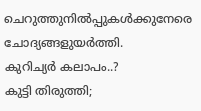ചെറുത്തുനിൽപ്പുകൾക്കുനേരെ
ചോദ്യങ്ങളുയർത്തി.
കുറിച്യർ കലാപം..?
കുട്ടി തിരുത്തി;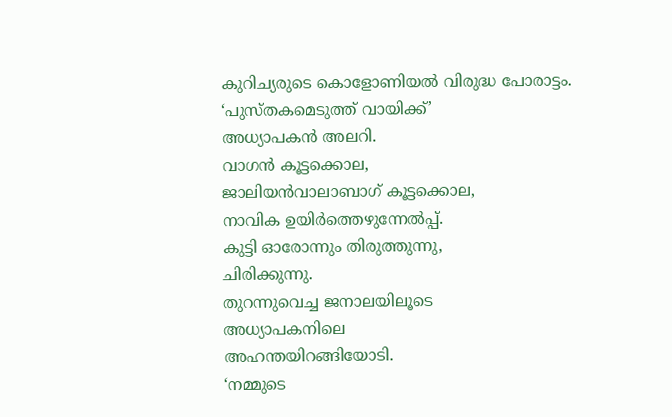കുറിച്യരുടെ കൊളോണിയൽ വിരുദ്ധ പോരാട്ടം.
‘പുസ്തകമെടുത്ത് വായിക്ക്’
അധ്യാപകൻ അലറി.
വാഗൻ കൂട്ടക്കൊല,
ജാലിയൻവാലാബാഗ് കൂട്ടക്കൊല,
നാവിക ഉയിർത്തെഴുന്നേൽപ്പ്.
കുട്ടി ഓരോന്നും തിരുത്തുന്നു,
ചിരിക്കുന്നു.
തുറന്നുവെച്ച ജനാലയിലൂടെ
അധ്യാപകനിലെ
അഹന്തയിറങ്ങിയോടി.
‘നമ്മുടെ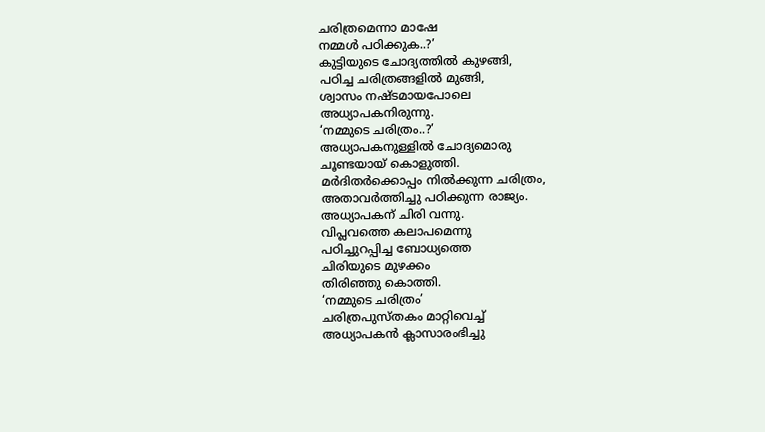ചരിത്രമെന്നാ മാഷേ
നമ്മൾ പഠിക്കുക..?’
കുട്ടിയുടെ ചോദ്യത്തിൽ കുഴങ്ങി,
പഠിച്ച ചരിത്രങ്ങളിൽ മുങ്ങി,
ശ്വാസം നഷ്ടമായപോലെ
അധ്യാപകനിരുന്നു.
‘നമ്മുടെ ചരിത്രം..?’
അധ്യാപകനുള്ളിൽ ചോദ്യമൊരു
ചൂണ്ടയായ് കൊളുത്തി.
മർദിതർക്കൊപ്പം നിൽക്കുന്ന ചരിത്രം,
അതാവർത്തിച്ചു പഠിക്കുന്ന രാജ്യം.
അധ്യാപകന് ചിരി വന്നു.
വിപ്ലവത്തെ കലാപമെന്നു
പഠിച്ചുറപ്പിച്ച ബോധ്യത്തെ
ചിരിയുടെ മുഴക്കം
തിരിഞ്ഞു കൊത്തി.
‘നമ്മുടെ ചരിത്രം’
ചരിത്രപുസ്തകം മാറ്റിവെച്ച്
അധ്യാപകൻ ക്ലാസാരംഭിച്ചു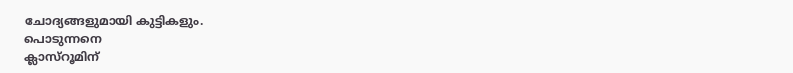ചോദ്യങ്ങളുമായി കുട്ടികളും.
പൊടുന്നനെ
ക്ലാസ്റൂമിന്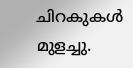ചിറകുകൾ മുളച്ചു.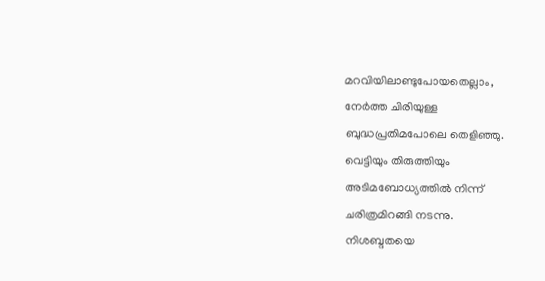മറവിയിലാണ്ടുപോയതെല്ലാം,
നേർത്ത ചിരിയുള്ള
ബുദ്ധപ്രതിമപോലെ തെളിഞ്ഞു.
വെട്ടിയും തിരുത്തിയും
അടിമബോധ്യത്തിൽ നിന്ന്
ചരിത്രമിറങ്ങി നടന്നു.
നിശബ്ദതയെ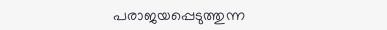പരാജയപ്പെടുത്തുന്ന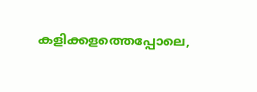കളിക്കളത്തെപ്പോലെ,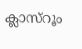ക്ലാസ്റൂം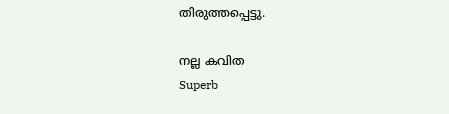തിരുത്തപ്പെട്ടു.

നല്ല കവിത
Superb